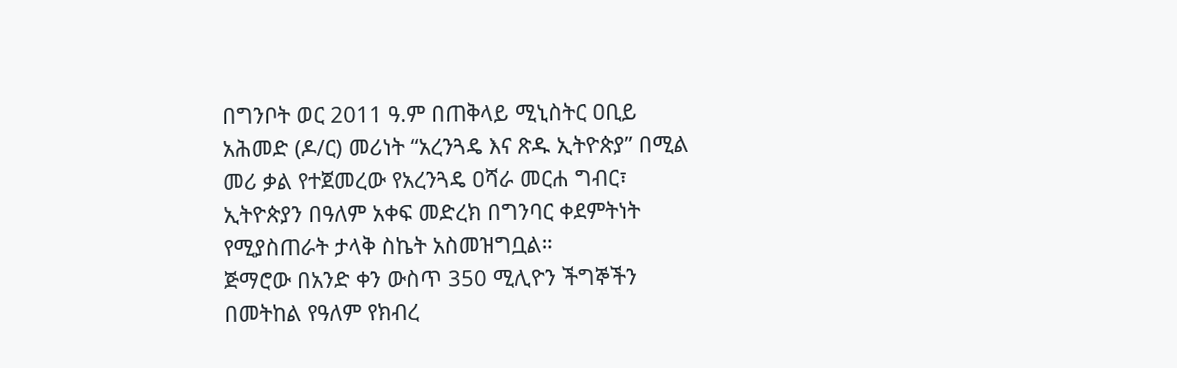በግንቦት ወር 2011 ዓ.ም በጠቅላይ ሚኒስትር ዐቢይ አሕመድ (ዶ/ር) መሪነት “አረንጓዴ እና ጽዱ ኢትዮጵያ” በሚል መሪ ቃል የተጀመረው የአረንጓዴ ዐሻራ መርሐ ግብር፣ ኢትዮጵያን በዓለም አቀፍ መድረክ በግንባር ቀደምትነት የሚያስጠራት ታላቅ ስኬት አስመዝግቧል።
ጅማሮው በአንድ ቀን ውስጥ 350 ሚሊዮን ችግኞችን በመትከል የዓለም የክብረ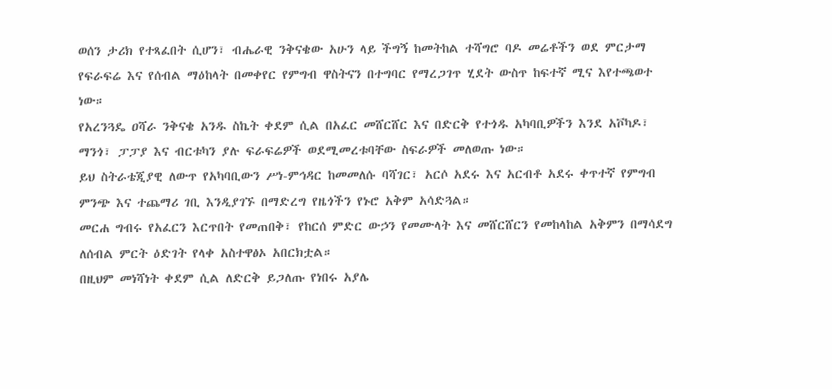ወሰን ታሪክ የተጻፈበት ሲሆን፣ ብሔራዊ ንቅናቄው አሁን ላይ ችግኝ ከመትከል ተሻግሮ ባዶ መሬቶችን ወደ ምርታማ የፍራፍሬ እና የሰብል ማዕከላት በመቀየር የምግብ ዋስትናን በተግባር የማረጋገጥ ሂደት ውስጥ ከፍተኛ ሚና እየተጫወተ ነው።
የአረንጓዴ ዐሻራ ንቅናቄ አንዱ ስኬት ቀደም ሲል በአፈር መሸርሸር እና በድርቅ የተጎዱ አካባቢዎችን እንደ አቮካዶ፣ ማንጎ፣ ፓፓያ እና ብርቱካን ያሉ ፍራፍሬዎች ወደሚመረቱባቸው ስፍራዎች መለወጡ ነው።
ይህ ስትራቴጂያዊ ለውጥ የአካባቢውን ሥነ-ምኅዳር ከመመለሱ ባሻገር፣ አርሶ አደሩ እና አርብቶ አደሩ ቀጥተኛ የምግብ ምንጭ እና ተጨማሪ ገቢ እንዲያገኙ በማድረግ የዜጎችን የኑሮ አቅም አሳድጓል።
መርሐ ግብሩ የአፈርን እርጥበት የመጠበቅ፣ የከርሰ ምድር ውኃን የመሙላት እና መሸርሸርን የመከላከል አቅምን በማሳደግ ለሰብል ምርት ዕድገት የላቀ አስተዋፅኦ አበርክቷል።
በዚህም መነሻነት ቀደም ሲል ለድርቅ ይጋለጡ የነበሩ አያሌ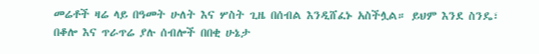መሬቶች ዛሬ ላይ በዓመት ሁለት እና ሦስት ጊዜ በሰብል እንዲሸፈኑ አስችሏል። ይህም እንደ ስንዴ፣ በቆሎ እና ጥራጥሬ ያሉ ሰብሎች በበቂ ሁኔታ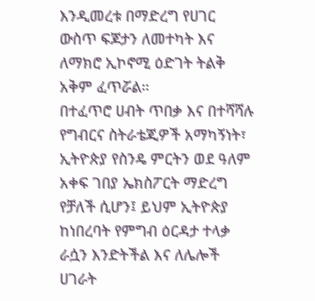እንዲመረቱ በማድረግ የሀገር ውስጥ ፍጆታን ለመተካት እና ለማክሮ ኢኮኖሚ ዕድገት ትልቅ አቅም ፈጥሯል።
በተፈጥሮ ሀብት ጥበቃ እና በተሻሻሉ የግብርና ስትራቴጂዎች አማካኝነት፣ ኢትዮጵያ የስንዴ ምርትን ወደ ዓለም አቀፍ ገበያ ኤክስፖርት ማድረግ የቻለች ሲሆን፤ ይህም ኢትዮጵያ ከነበረባት የምግብ ዕርዳታ ተላቃ ራሷን እንድትችል እና ለሌሎች ሀገራት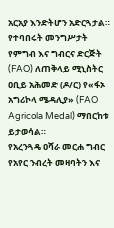አርአያ እንድትሆን አድርጓታል።
የተባበሩት መንግሥታት የምግብ እና ግብርና ድርጅት (FAO) ለጠቅላይ ሚኒስትር ዐቢይ አሕመድ (ዶ/ር) የ«ፋኦ አግሪኮላ ሜዳሊያ» (FAO Agricola Medal) ማበርከቱ ይታወሳል።
የአረንጓዴ ዐሻራ መርሐ ግብር የአየር ንብረት መዛባትን እና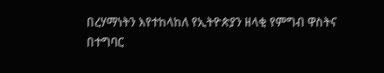በረሃማነትን እየተከላከለ የኢትዮጵያን ዘላቂ የምግብ ዋስትና በተግባር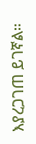እያረጋገጠ ይገኛል።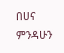በሀና ምንዳሁን